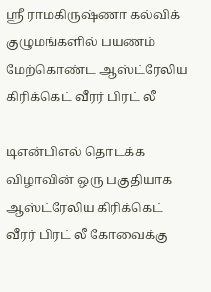ஸ்ரீ ராமகிருஷ்ணா கல்விக் குழுமங்களில் பயணம் மேற்கொண்ட ஆஸ்ட்ரேலிய கிரிக்கெட் வீரர் பிரட் லீ

டிஎன்பிஎல் தொடக்க விழாவின் ஒரு பகுதியாக ஆஸ்ட்ரேலிய கிரிக்கெட் வீரர் பிரட் லீ கோவைக்கு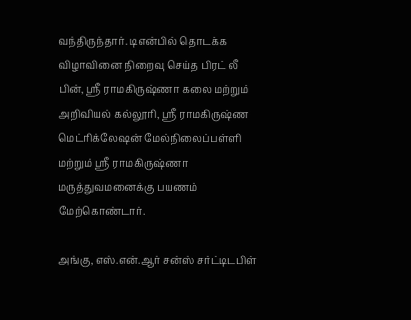வந்திருந்தார். டிஎன்பில் தொடக்க விழாவினை நிறைவு செய்த பிரட் லீ பின், ஸ்ரீ ராமகிருஷ்ணா கலை மற்றும் அறிவியல் கல்லூரி, ஸ்ரீ ராமகிருஷ்ண மெட்ரிக்லேஷன் மேல்நிலைப்பள்ளி மற்றும் ஸ்ரீ ராமகிருஷ்ணா மருத்துவமனைக்கு பயணம் மேற்கொண்டார்.

அங்கு, எஸ்.என்.ஆர் சன்ஸ் சர்ட்டிடபிள்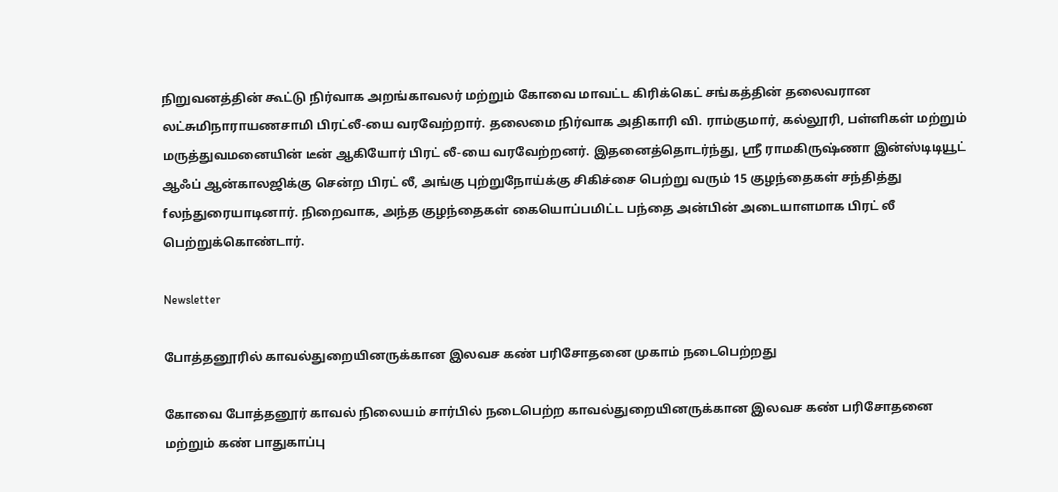நிறுவனத்தின் கூட்டு நிர்வாக அறங்காவலர் மற்றும் கோவை மாவட்ட கிரிக்கெட் சங்கத்தின் தலைவரான லட்சுமிநாராயணசாமி பிரட்லீ-யை வரவேற்றார். தலைமை நிர்வாக அதிகாரி வி. ராம்குமார், கல்லூரி, பள்ளிகள் மற்றும் மருத்துவமனையின் டீன் ஆகியோர் பிரட் லீ-யை வரவேற்றனர். இதனைத்தொடர்ந்து, ஸ்ரீ ராமகிருஷ்ணா இன்ஸ்டிடியூட் ஆஃப் ஆன்காலஜிக்கு சென்ற பிரட் லீ, அங்கு புற்றுநோய்க்கு சிகிச்சை பெற்று வரும் 15 குழந்தைகள் சந்தித்து fலந்துரையாடினார். நிறைவாக, அந்த குழந்தைகள் கையொப்பமிட்ட பந்தை அன்பின் அடையாளமாக பிரட் லீ பெற்றுக்கொண்டார்.

Newsletter

போத்தனூரில் காவல்துறையினருக்கான இலவச கண் பரிசோதனை முகாம் நடைபெற்றது

கோவை போத்தனூர் காவல் நிலையம் சார்பில் நடைபெற்ற காவல்துறையினருக்கான இலவச கண் பரிசோதனை மற்றும் கண் பாதுகாப்பு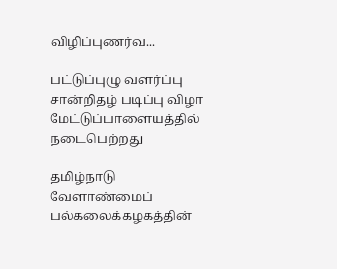விழிப்புணர்வ...

பட்டுப்புழு வளர்ப்பு சான்றிதழ் படிப்பு விழா மேட்டுப்பாளையத்தில் நடைபெற்றது

தமிழ்நாடு வேளாண்மைப் பல்கலைக்கழகத்தின்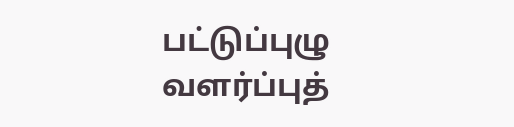பட்டுப்புழு வளர்ப்புத்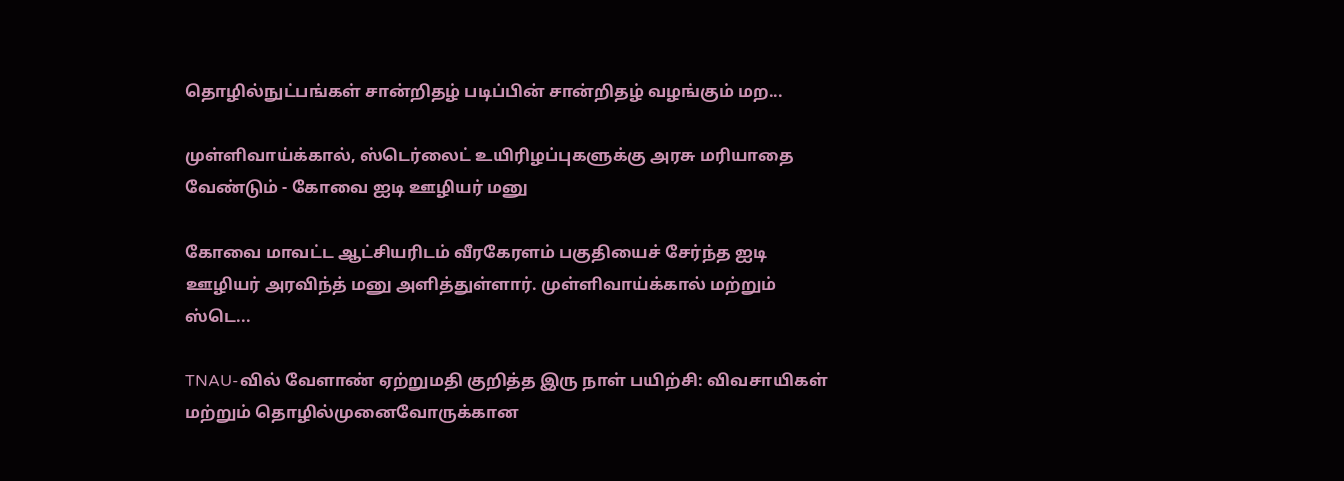தொழில்நுட்பங்கள் சான்றிதழ் படிப்பின் சான்றிதழ் வழங்கும் மற...

முள்ளிவாய்க்கால், ஸ்டெர்லைட் உயிரிழப்புகளுக்கு அரசு மரியாதை வேண்டும் - கோவை ஐடி ஊழியர் மனு

கோவை மாவட்ட ஆட்சியரிடம் வீரகேரளம் பகுதியைச் சேர்ந்த ஐடி ஊழியர் அரவிந்த் மனு அளித்துள்ளார். முள்ளிவாய்க்கால் மற்றும் ஸ்டெ...

TNAU-வில் வேளாண் ஏற்றுமதி குறித்த இரு நாள் பயிற்சி: விவசாயிகள் மற்றும் தொழில்முனைவோருக்கான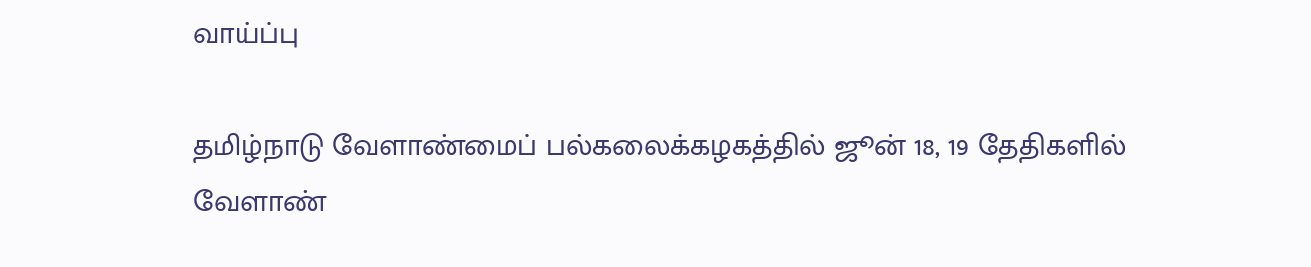வாய்ப்பு

தமிழ்நாடு வேளாண்மைப் பல்கலைக்கழகத்தில் ஜூன் 18, 19 தேதிகளில் வேளாண்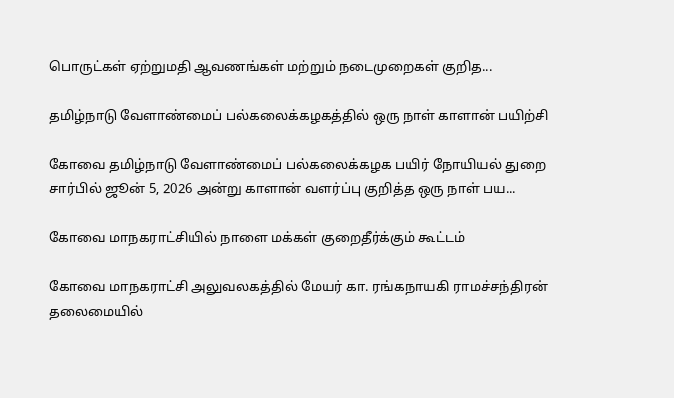பொருட்கள் ஏற்றுமதி ஆவணங்கள் மற்றும் நடைமுறைகள் குறித...

தமிழ்நாடு வேளாண்மைப் பல்கலைக்கழகத்தில் ஒரு நாள் காளான் பயிற்சி

கோவை தமிழ்நாடு வேளாண்மைப் பல்கலைக்கழக பயிர் நோயியல் துறை சார்பில் ஜூன் 5, 2026 அன்று காளான் வளர்ப்பு குறித்த ஒரு நாள் பய...

கோவை மாநகராட்சியில் நாளை மக்கள் குறைதீர்க்கும் கூட்டம்

கோவை மாநகராட்சி அலுவலகத்தில் மேயர் கா. ரங்கநாயகி ராமச்சந்திரன் தலைமையில்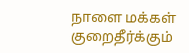நாளை மக்கள் குறைதீர்க்கும்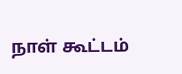நாள் கூட்டம்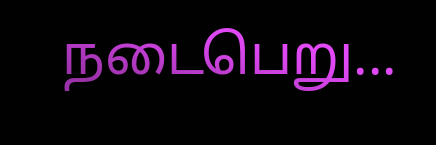நடைபெறு...